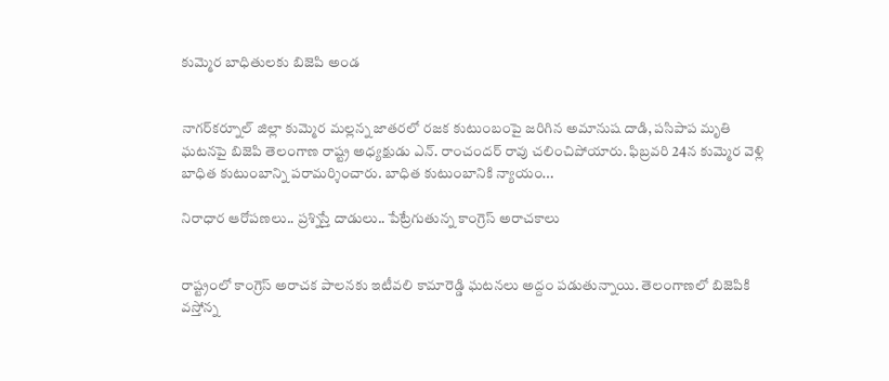కుమ్మెర బాధితులకు బిజెపి అండ


నాగర్‌కర్నూల్ జిల్లా కుమ్మెర మల్లన్న జాతరలో రజక కుటుంబంపై జరిగిన అమానుష దాడి, పసిపాప మృతి ఘటనపై బిజెపి తెలంగాణ రాష్ట్ర అధ్యక్షుడు ఎన్. రాంచందర్ రావు చలించిపోయారు. ఫిబ్రవరి 24న కుమ్మెర వెళ్లి బాధిత కుటుంబాన్ని పరామర్శించారు. బాధిత కుటుంబానికి న్యాయం...

నిరాధార ఆరోపణలు.. ప్రశ్నిస్తే దాడులు.. పేట్రేగుతున్న కాంగ్రెస్ అరాచకాలు


రాష్ట్రంలో కాంగ్రెస్ అరాచక పాలనకు ఇటీవలి కామారెడ్డి ఘటనలు అద్దం పడుతున్నాయి. తెలంగాణలో బిజెపికి వస్తోన్న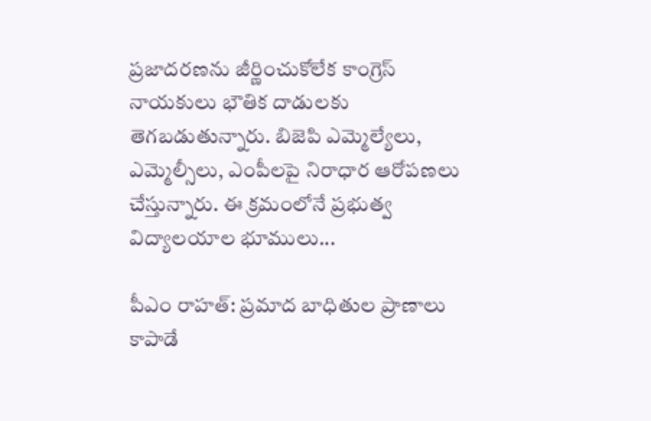ప్రజాదరణను జీర్ణించుకోలేక కాంగ్రెస్ నాయకులు భౌతిక దాడులకు తెగబడుతున్నారు. బిజెపి ఎమ్మెల్యేలు, ఎమ్మెల్సీలు, ఎంపీలపై నిరాధార ఆరోపణలు చేస్తున్నారు. ఈ క్రమంలోనే ప్రభుత్వ విద్యాలయాల భూములు...

పీఎం రాహత్: ప్రమాద బాధితుల ప్రాణాలు కాపాడే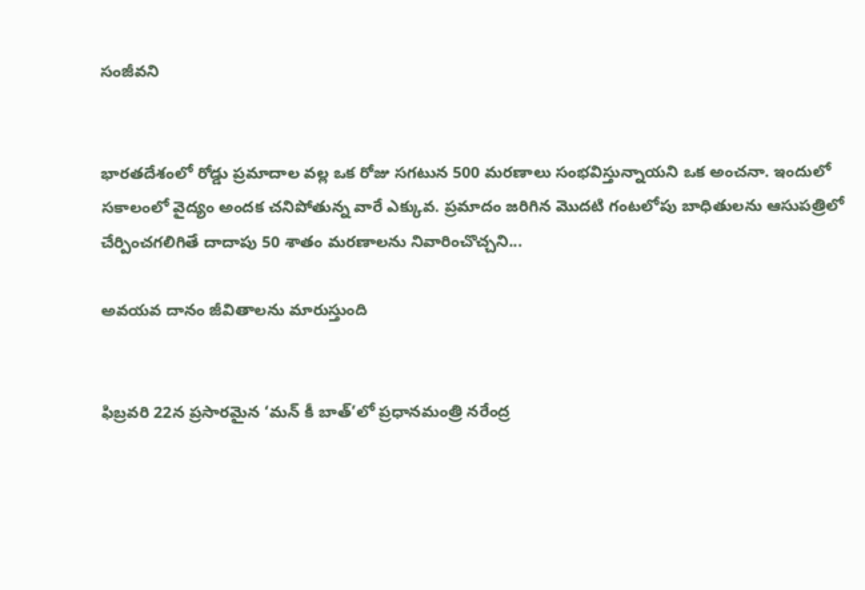సంజీవని


భారతదేశంలో రోడ్డు ప్రమాదాల వల్ల ఒక రోజు సగటున 500 మరణాలు సంభవిస్తున్నాయని ఒక అంచనా. ఇందులో సకాలంలో వైద్యం అందక చనిపోతున్న వారే ఎక్కువ. ప్రమాదం జరిగిన మొదటి గంటలోపు బాధితులను ఆసుపత్రిలో చేర్పించగలిగితే దాదాపు 50 శాతం మరణాలను నివారించొచ్చని...

అవయవ దానం జీవితాలను మారుస్తుంది


ఫిబ్రవరి 22న ప్రసారమైన ‘మన్ కీ బాత్’లో ప్రధానమంత్రి నరేంద్ర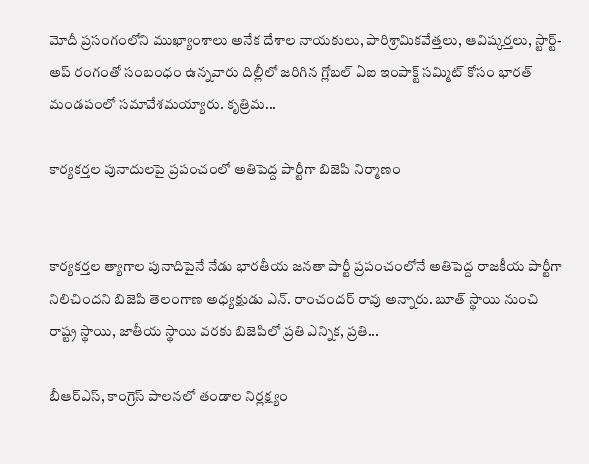మోదీ ప్రసంగంలోని ముఖ్యాంశాలు అనేక దేశాల నాయకులు, పారిశ్రామికవేత్తలు, ఆవిష్కర్తలు, స్టార్ట్-అప్ రంగంతో సంబంధం ఉన్నవారు దిల్లీలో జరిగిన గ్లోబల్ ఏఐ ఇంపాక్ట్ సమ్మిట్ కోసం భారత్ మండపంలో సమావేశమయ్యారు. కృత్రిమ...

కార్యకర్తల పునాదులపై ప్రపంచంలో అతిపెద్ద పార్టీగా బిజెపి నిర్మాణం


కార్యకర్తల త్యాగాల పునాదిపైనే నేడు భారతీయ జనతా పార్టీ ప్రపంచంలోనే అతిపెద్ద రాజకీయ పార్టీగా నిలిచిందని బిజెపి తెలంగాణ అధ్యక్షుడు ఎన్. రాంచందర్ రావు అన్నారు. బూత్ స్థాయి నుంచి రాష్ట్ర స్థాయి, జాతీయ స్థాయి వరకు బిజెపిలో ప్రతి ఎన్నిక, ప్రతి...

బీఆర్ఎస్, కాంగ్రెస్ పాలనలో తండాల నిర్లక్ష్యం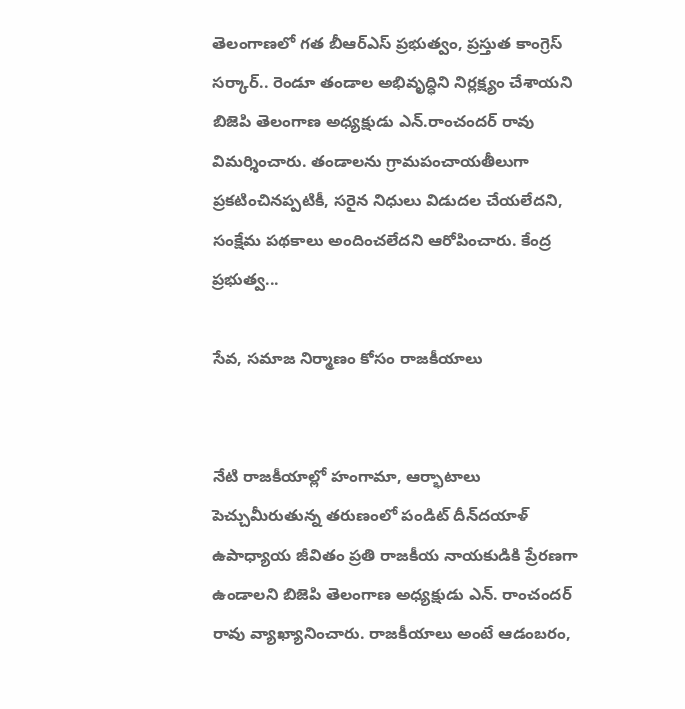తెలంగాణలో గత బీఆర్ఎస్ ప్రభుత్వం, ప్రస్తుత కాంగ్రెస్ సర్కార్.. రెండూ తండాల అభివృద్ధిని నిర్లక్ష్యం చేశాయని బిజెపి తెలంగాణ అధ్యక్షుడు ఎన్.రాంచందర్ రావు విమర్శించారు. తండాలను గ్రామపంచాయతీలుగా ప్రకటించినప్పటికీ, సరైన నిధులు విడుదల చేయలేదని, సంక్షేమ పథకాలు అందించలేదని ఆరోపించారు. కేంద్ర ప్రభుత్వ...

సేవ, సమాజ నిర్మాణం కోసం రాజకీయాలు


నేటి రాజకీయాల్లో హంగామా, ఆర్భాటాలు పెచ్చుమీరుతున్న తరుణంలో పండిట్ దీన్‌దయాళ్ ఉపాధ్యాయ జీవితం ప్రతి రాజకీయ నాయకుడికి ప్రేరణగా ఉండాలని బిజెపి తెలంగాణ అధ్యక్షుడు ఎన్. రాంచందర్ రావు వ్యాఖ్యానించారు. రాజకీయాలు అంటే ఆడంబరం,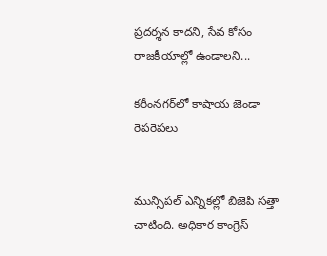ప్రదర్శన కాదని, సేవ కోసం రాజకీయాల్లో ఉండాలని...

కరీంనగర్‌లో కాషాయ జెండా రెపరెపలు


మున్సిపల్ ఎన్నికల్లో బిజెపి సత్తా చాటింది. అధికార కాంగ్రెస్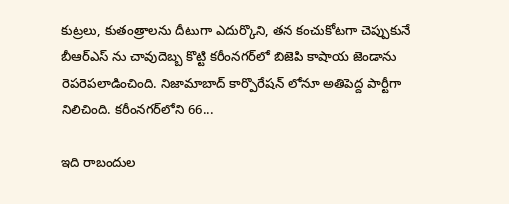కుట్రలు, కుతంత్రాలను దీటుగా ఎదుర్కొని, తన కంచుకోటగా చెప్పుకునే బీఆర్ఎస్ ను చావుదెబ్బ కొట్టి కరీంనగర్‌లో బిజెపి కాషాయ జెండాను రెపరెపలాడించింది. నిజామాబాద్ కార్పొరేషన్ లోనూ అతిపెద్ద పార్టీగా నిలిచింది. కరీంనగర్‌లోని 66...

ఇది రాబందుల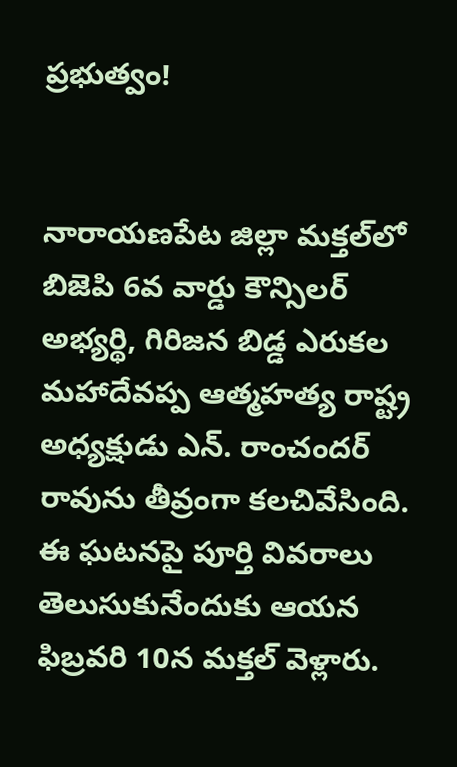ప్రభుత్వం!


నారాయణపేట జిల్లా మక్తల్‌లో బిజెపి 6వ వార్డు కౌన్సిలర్ అభ్యర్థి, గిరిజన బిడ్డ ఎరుకల మహాదేవప్ప ఆత్మహత్య రాష్ట్ర అధ్యక్షుడు ఎన్. రాంచందర్ రావును తీవ్రంగా కలచివేసింది. ఈ ఘటనపై పూర్తి వివరాలు తెలుసుకునేందుకు ఆయన ఫిబ్రవరి 10న మక్తల్‌ వెళ్లారు.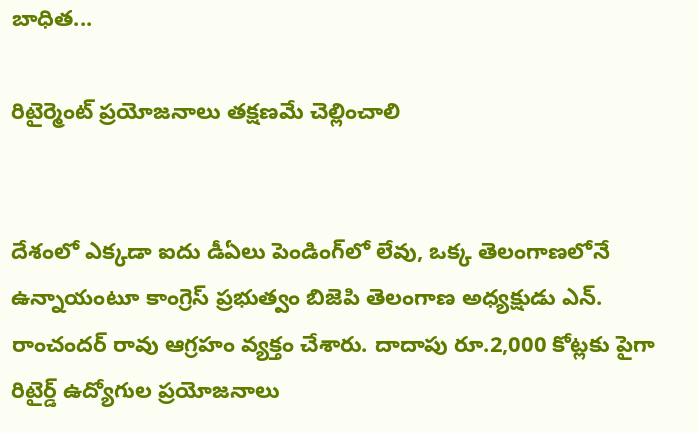బాధిత...

రిటైర్మెంట్ ప్రయోజనాలు తక్షణమే చెల్లించాలి


దేశంలో ఎక్కడా ఐదు డీఏలు పెండింగ్‌లో లేవు, ఒక్క తెలంగాణలోనే ఉన్నాయంటూ కాంగ్రెస్ ప్రభుత్వం బిజెపి తెలంగాణ అధ్యక్షుడు ఎన్. రాంచందర్ రావు ఆగ్రహం వ్యక్తం చేశారు. దాదాపు రూ.2,000 కోట్లకు పైగా రిటైర్డ్ ఉద్యోగుల ప్రయోజనాలు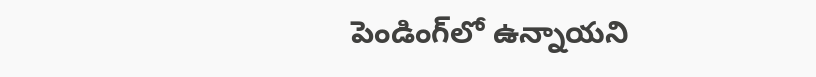పెండింగ్‌లో ఉన్నాయని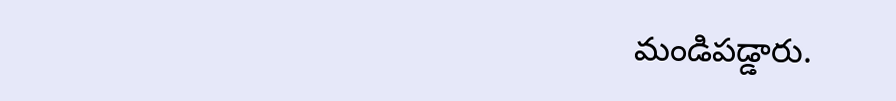మండిపడ్డారు.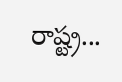రాష్ట్ర...